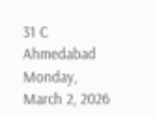31 C
Ahmedabad
Monday, March 2, 2026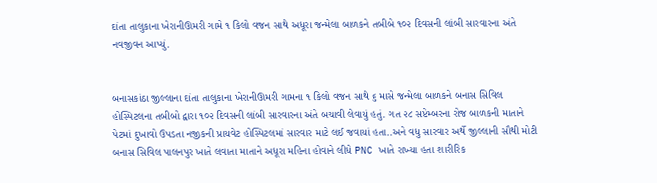દાંતા તાલુકાના ખેરાનીઊમરી ગામે ૧ કિલો વજન સાથે અધૂરા જન્મેલા બાળકને તબીબે ૧૦૨ દિવસની લાંબી સારવારના અંતે નવજીવન આપ્યું.


બનાસકાંઠા જીલ્લાના દાંતા તાલુકાના ખેરાનીઊમરી ગામના ૧ કિલો વજન સાથે ૬ માસે જન્મેલા બાળકને બનાસ સિવિલ હોસ્પિટલના તબીબો દ્વારા ૧૦૨ દિવસની લાંબી સારવારના અંતે બચાવી લેવાયું હતું. ગત ૨૮ સપ્ટેમ્બરના રોજ બાળકની માતાને પેટમાં દુખાવો ઉપડતા નજીકની પ્રાયવેટ હોસ્પિટલમાં સારવાર માટે લઈ જવાયાં હતા..અને વધુ સારવાર અર્થે જીલ્લાની સૌથી મોટી બનાસ સિવિલ પાલનપુર ખાતે લવાતા માતાને અધૂરા મહિના હોવાને લીધે PNC ખાતે રાખ્યા હતા શારીરિક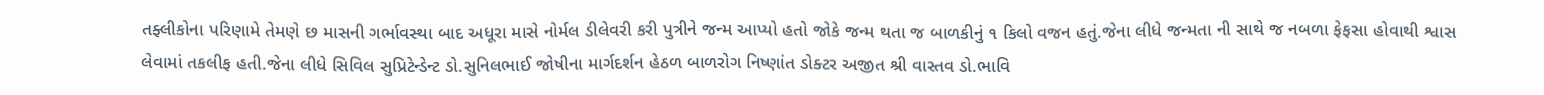તફ્લીકોના પરિણામે તેમણે છ માસની ગર્ભાવસ્થા બાદ અધૂરા માસે નોર્મલ ડીલેવરી કરી પુત્રીને જન્મ આપ્યો હતો જોકે જન્મ થતા જ બાળકીનું ૧ કિલો વજન હતું.જેના લીધે જન્મતા ની સાથે જ નબળા ફેફસા હોવાથી શ્વાસ લેવામાં તકલીફ હતી.જેના લીધે સિવિલ સુપ્રિટેન્ડેન્ટ ડો.સુનિલભાઈ જોષીના માર્ગદર્શન હેઠળ બાળરોગ નિષ્ણાંત ડોક્ટર અજીત શ્રી વાસ્તવ ડો.ભાવિ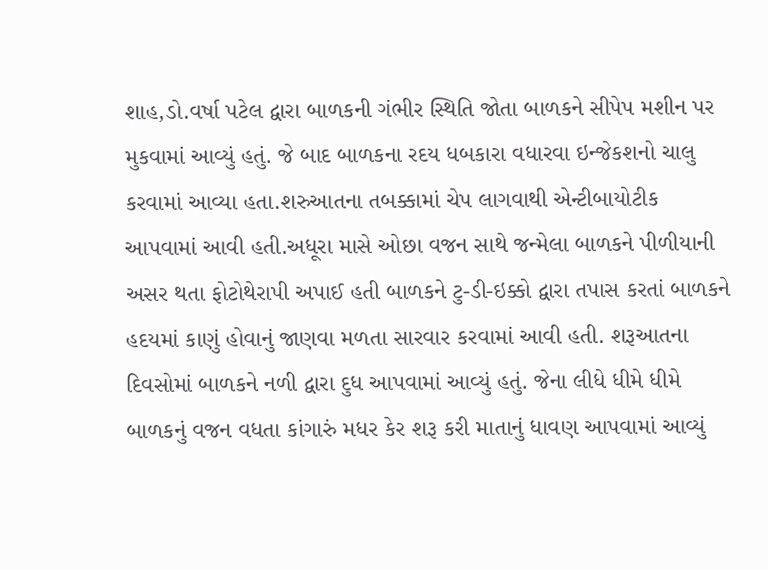શાહ,ડો.વર્ષા પટેલ દ્વારા બાળકની ગંભીર સ્થિતિ જોતા બાળકને સીપેપ મશીન પર મુકવામાં આવ્યું હતું. જે બાદ બાળકના રદય ધબકારા વધારવા ઇન્જેકશનો ચાલુ કરવામાં આવ્યા હતા.શરુઆતના તબક્કામાં ચેપ લાગવાથી એન્ટીબાયોટીક આપવામાં આવી હતી.અધૂરા માસે ઓછા વજન સાથે જન્મેલા બાળકને પીળીયાની અસર થતા ફોટોથેરાપી અપાઈ હતી બાળકને ટુ-ડી-ઇક્કો દ્વારા તપાસ કરતાં બાળકને હદયમાં કાણું હોવાનું જાણવા મળતા સારવાર કરવામાં આવી હતી. શરૂઆતના દિવસોમાં બાળકને નળી દ્વારા દુધ આપવામાં આવ્યું હતું. જેના લીધે ધીમે ધીમે બાળકનું વજન વધતા કાંગારું મધર કેર શરૂ કરી માતાનું ધાવણ આપવામાં આવ્યું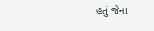હતું જેના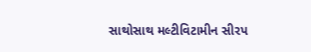સાથોસાથ મલ્ટીવિટામીન સીરપ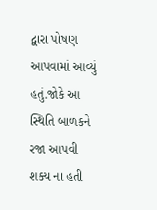દ્વારા પોષણ આપવામાં આવ્યું હતું.જોકે આ સ્થિતિ બાળકને રજા આપવી શક્ય ના હતી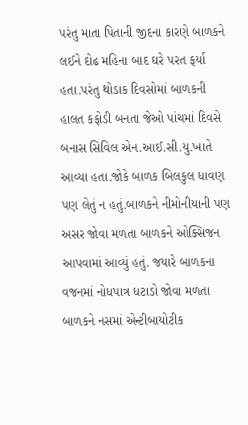પરંતુ માતા પિતાની જીદના કારણે બાળકને લઈને દોઢ મહિના બાદ ઘરે પરત ફર્યા હતા.પરંતુ થોડાક દિવસોમાં બાળકની હાલત કફોડી બનતા જેઓ પાંચમાં દિવસે બનાસ સિવિલ એન.આઈ.સી.યુ.ખાતે આવ્યા હતા.જોકે બાળક બિલકુલ ધાવણ પણ લેતું ન હતું.બાળકને નીમોનીયાની પણ અસર જોવા મળતા બાળકને ઓક્સિજન આપવામાં આવ્યું હતું. જયારે બાળકના વજનમાં નોધપાત્ર ધટાડો જોવા મળતા બાળકને નસમાં એન્ટીબાયોટીક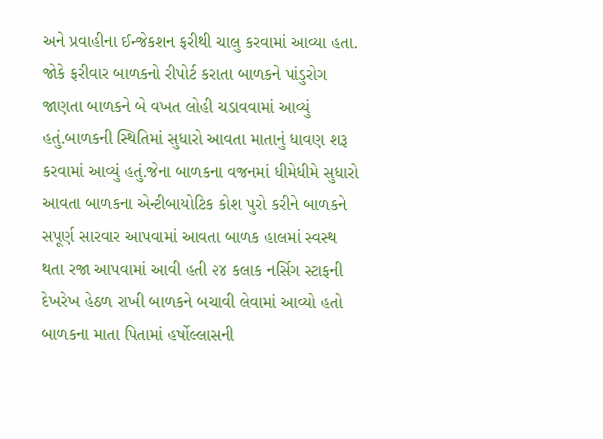અને પ્રવાહીના ઈન્જેકશન ફરીથી ચાલુ કરવામાં આવ્યા હતા. જોકે ફરીવાર બાળકનો રીપોર્ટ કરાતા બાળકને પાંડુરોગ જાણતા બાળકને બે વખત લોહી ચડાવવામાં આવ્યું હતું.બાળકની સ્થિતિમાં સુધારો આવતા માતાનું ધાવણ શરૂ કરવામાં આવ્યું હતું.જેના બાળકના વજનમાં ધીમેધીમે સુધારો આવતા બાળકના એન્ટીબાયોટિક કોશ પુરો કરીને બાળકને સપૂર્ણ સારવાર આપવામાં આવતા બાળક હાલમાં સ્વસ્થ થતા રજા આપવામાં આવી હતી ૨૪ કલાક નર્સિગ સ્ટાફની દેખરેખ હેઠળ રાખી બાળકને બચાવી લેવામાં આવ્યો હતો બાળકના માતા પિતામાં હર્ષોલ્લાસની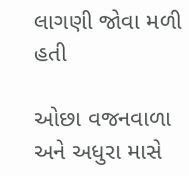લાગણી જોવા મળી હતી

ઓછા વજનવાળા અને અધુરા માસે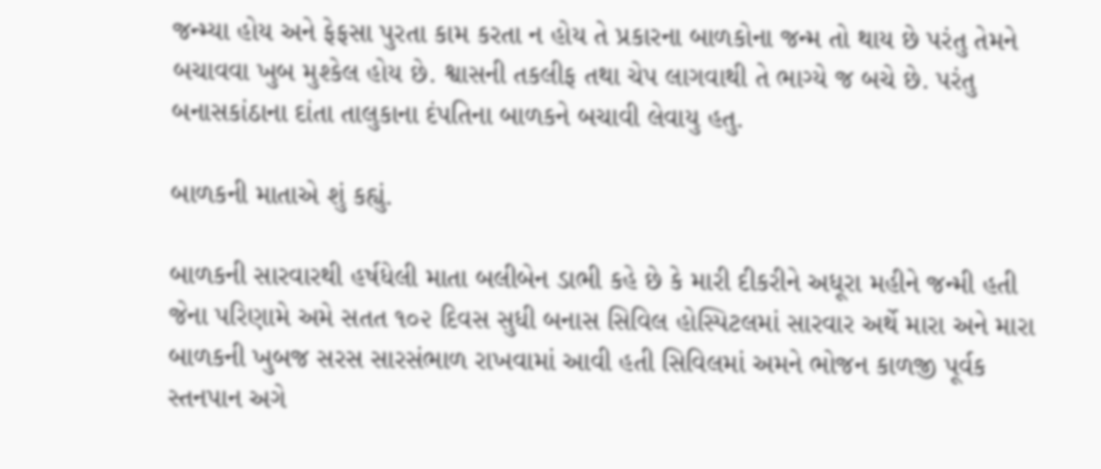જન્મ્યા હોય અને ફેફસા પુરતા કામ કરતા ન હોય તે પ્રકારના બાળકોના જન્મ તો થાય છે પરંતુ તેમને બચાવવા ખુબ મુશ્કેલ હોય છે. શ્વાસની તકલીફ તથા ચેપ લાગવાથી તે ભાગ્યે જ બચે છે. પરંતુ બનાસકાંઠાના દાંતા તાલુકાના દંપતિના બાળકને બચાવી લેવાયુ હતુ.

બાળકની માતાએ શું કહ્યું.

બાળકની સારવારથી હર્ષધેલી માતા બલીબેન ડાભી કહે છે કે મારી દીકરીને અધૂરા મહીને જન્મી હતી જેના પરિણામે અમે સતત ૧૦૨ દિવસ સુધી બનાસ સિવિલ હોસ્પિટલમાં સારવાર અર્થે મારા અને મારા બાળકની ખુબજ સરસ સારસંભાળ રાખવામાં આવી હતી સિવિલમાં અમને ભોજન કાળજી પૂર્વક સ્તનપાન અગે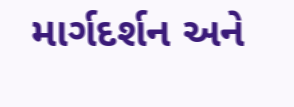માર્ગદર્શન અને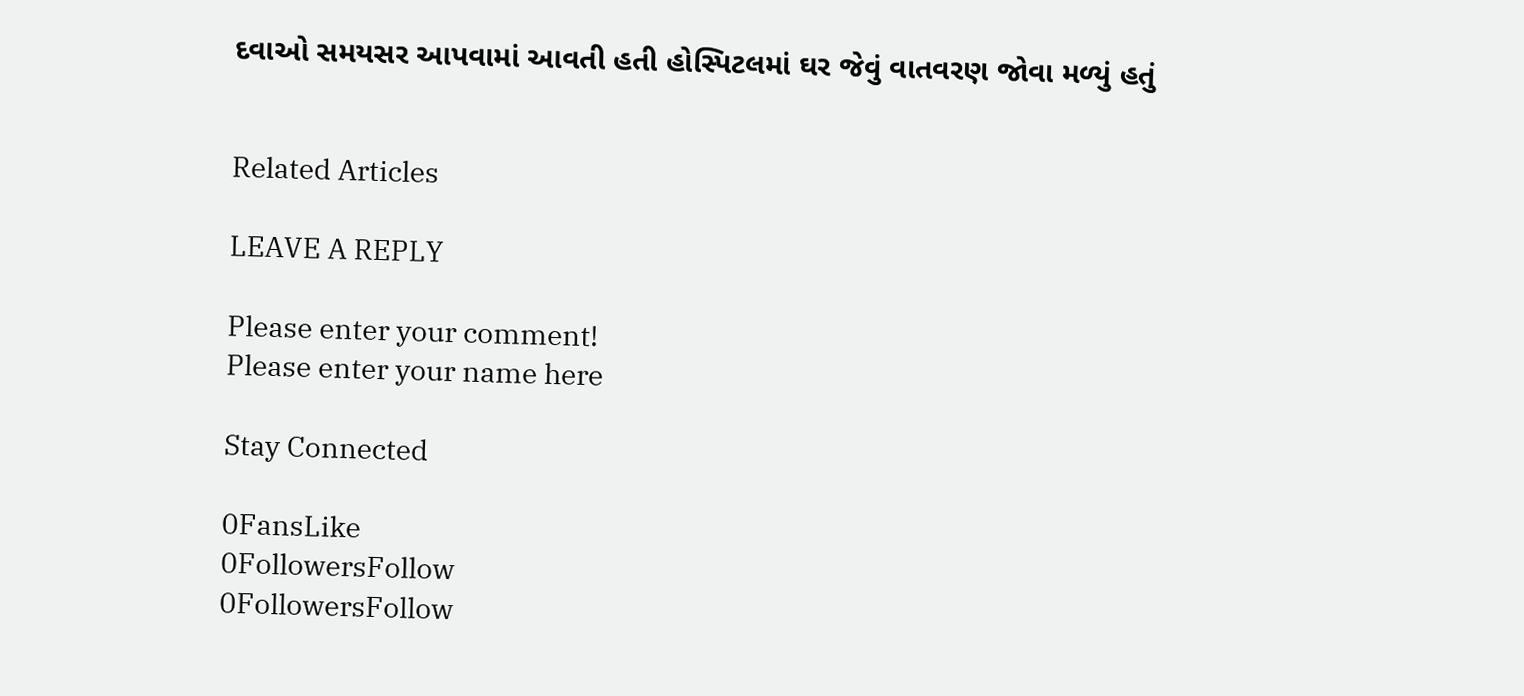દવાઓ સમયસર આપવામાં આવતી હતી હોસ્પિટલમાં ઘર જેવું વાતવરણ જોવા મળ્યું હતું


Related Articles

LEAVE A REPLY

Please enter your comment!
Please enter your name here

Stay Connected

0FansLike
0FollowersFollow
0FollowersFollow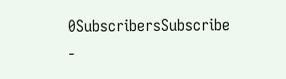0SubscribersSubscribe
-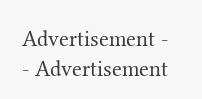Advertisement -
- Advertisement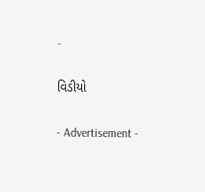-

વિડીયો

- Advertisement -